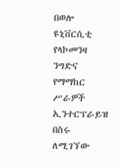በወሎ ዩኒቨርሲቲ የላኮመንዛ ንግድና የማማከር ሥራዎች ኢንተርፕራይዝ በስሩ ለሚገኘው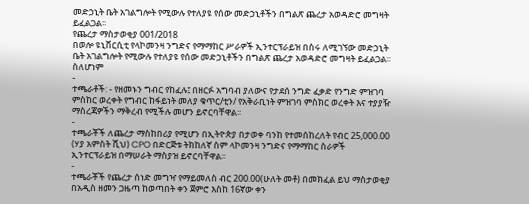መድኃኒት ቤት አገልግሎት የሚውሉ የተለያዩ የሰው መድኃኒቶችን በግልጽ ጨረታ አወዳድሮ መግዛት ይፈልጋል፡፡
የጨረታ ማስታወቂያ 001/2018
በወሎ ዩኒቨርሲቲ የላኮመንዛ ንግድና የማማከር ሥራዎች ኢንተርፕራይዝ በስሩ ለሚገኘው መድኃኒት ቤት አገልግሎት የሚውሉ የተለያዩ የሰው መድኃኒቶችን በግልጽ ጨረታ አወዳድሮ መግዛት ይፈልጋል፡፡ ስለሆነም
-
ተጫራቶች: - የዘመኑን ግብር የከፈሉ፤ በዘርፉ አግባብ ያለውና የታደሰ ንግድ ፈቃድ የንግድ ምዝገባ ምስከር ወረቀት የግብር ከፋይነት መለያ ቁጥር/ቲን/ የአቅራቢነት ምዝገባ ምስክር ወረቀት እና ተያያዥ ማስረጃዎችን ማቅረብ የሚችሉ መሆን ይኖርባቸዋል፡፡
-
ተጫራቾች ለጨረታ ማስከበሪያ የሚሆን በኢትዮጵያ በታወቀ ባንከ የተመሰከረለት የብር 25,000.00 (ሃያ አምስት ሺህ) CPO በድርጅቱ ትክከለኛ ስም ላኮመንዛ ንግድና የማማከር ስራዎች ኢንተርፕራይዝ በማሠራት ማስያዝ ይኖርባቸዋል፡፡
-
ተጫራቾች የጨረታ ሰነድ መግዣ የማይመለስ ብር 200.00(ሁለት መቶ) በመክፈል ይህ ማስታወቂያ በአዲስ ዘመን ጋዜጣ ከወጣበት ቀን ጀምሮ እስከ 16ኛው ቀን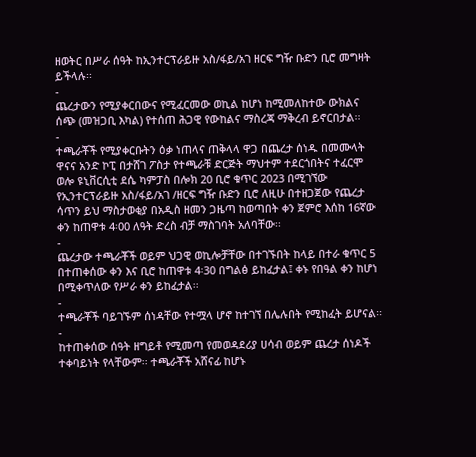ዘወትር በሥራ ሰዓት ከኢንተርፕራይዙ አስ/ፋይ/አገ ዘርፍ ግዥ ቡድን ቢሮ መግዛት ይችላሉ፡፡
-
ጨረታውን የሚያቀርበውና የሚፈርመው ወኪል ከሆነ ከሚመለከተው ውክልና ሰጭ (መዝጋቢ እካል) የተሰጠ ሕጋዊ የውከልና ማስረጃ ማቅረብ ይኖርበታል፡፡
-
ተጫራቾች የሚያቀርቡትን ዕቃ ነጠላና ጠቅላላ ዋጋ በጨረታ ሰነዱ በመሙላት ዋናና አንድ ኮፒ በታሸገ ፖስታ የተጫራቹ ድርጅት ማህተም ተደርጎበትና ተፈርሞ ወሎ ዩኒቨርሲቲ ደሴ ካምፓስ በሎክ 20 ቢሮ ቁጥር 2023 በሚገኘው የኢንተርፕራይዙ አስ/ፋይ/አገ /ዘርፍ ግዥ ቡድን ቢሮ ለዚሁ በተዘጋጀው የጨረታ ሳጥን ይህ ማስታወቂያ በአዲስ ዘመን ጋዜጣ ከወጣበት ቀን ጀምሮ እሰከ 16ኛው ቀን ከጠዋቱ 4፡00 ለዓት ድረስ ብቻ ማስገባት አለባቸው፡፡
-
ጨረታው ተጫራቾች ወይም ህጋዊ ወኪሎቻቸው በተገኙበት ከላይ በተራ ቁጥር 5 በተጠቀሰው ቀን እና ቢሮ ከጠዋቱ 4፡30 በግልፅ ይከፈታል፤ ቀኑ የበዓል ቀን ከሆነ በሚቀጥለው የሥራ ቀን ይከፈታል፡፡
-
ተጫራቾች ባይገኙም ሰነዳቸው የተሟላ ሆኖ ከተገኘ በሌሉበት የሚከፈት ይሆናል፡፡
-
ከተጠቀሰው ሰዓት ዘግይቶ የሚመጣ የመወዳደሪያ ሀሳብ ወይም ጨረታ ሰነዶች ተቀባይነት የላቸውም፡፡ ተጫራቾች አሸናፊ ከሆኑ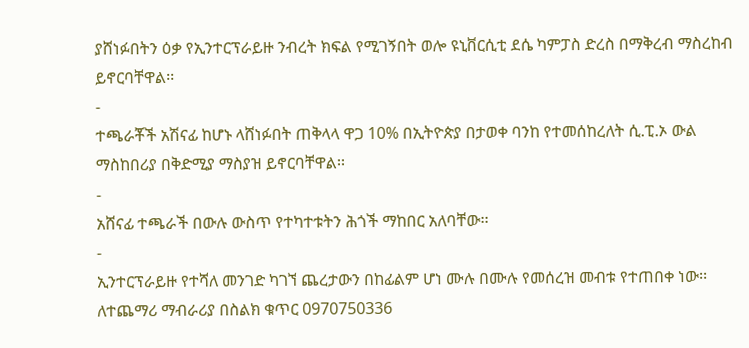ያሸነፉበትን ዕቃ የኢንተርፕራይዙ ንብረት ክፍል የሚገኝበት ወሎ ዩኒቨርሲቲ ደሴ ካምፓስ ድረስ በማቅረብ ማስረከብ ይኖርባቸዋል፡፡
-
ተጫራቾች አሽናፊ ከሆኑ ላሸነፉበት ጠቅላላ ዋጋ 10% በኢትዮጵያ በታወቀ ባንከ የተመሰከረለት ሲ.ፒ.ኦ ውል ማስከበሪያ በቅድሚያ ማስያዝ ይኖርባቸዋል፡፡
-
አሸናፊ ተጫራች በውሉ ውስጥ የተካተቱትን ሕጎች ማከበር አለባቸው፡፡
-
ኢንተርፕራይዙ የተሻለ መንገድ ካገኘ ጨረታውን በከፊልም ሆነ ሙሉ በሙሉ የመሰረዝ መብቱ የተጠበቀ ነው፡፡
ለተጨማሪ ማብራሪያ በስልክ ቁጥር 0970750336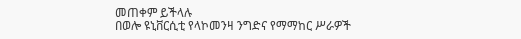መጠቀም ይችላሉ
በወሎ ዩኒቨርሲቲ የላኮመንዛ ንግድና የማማከር ሥራዎች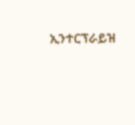ኢንተርፕራይዝ